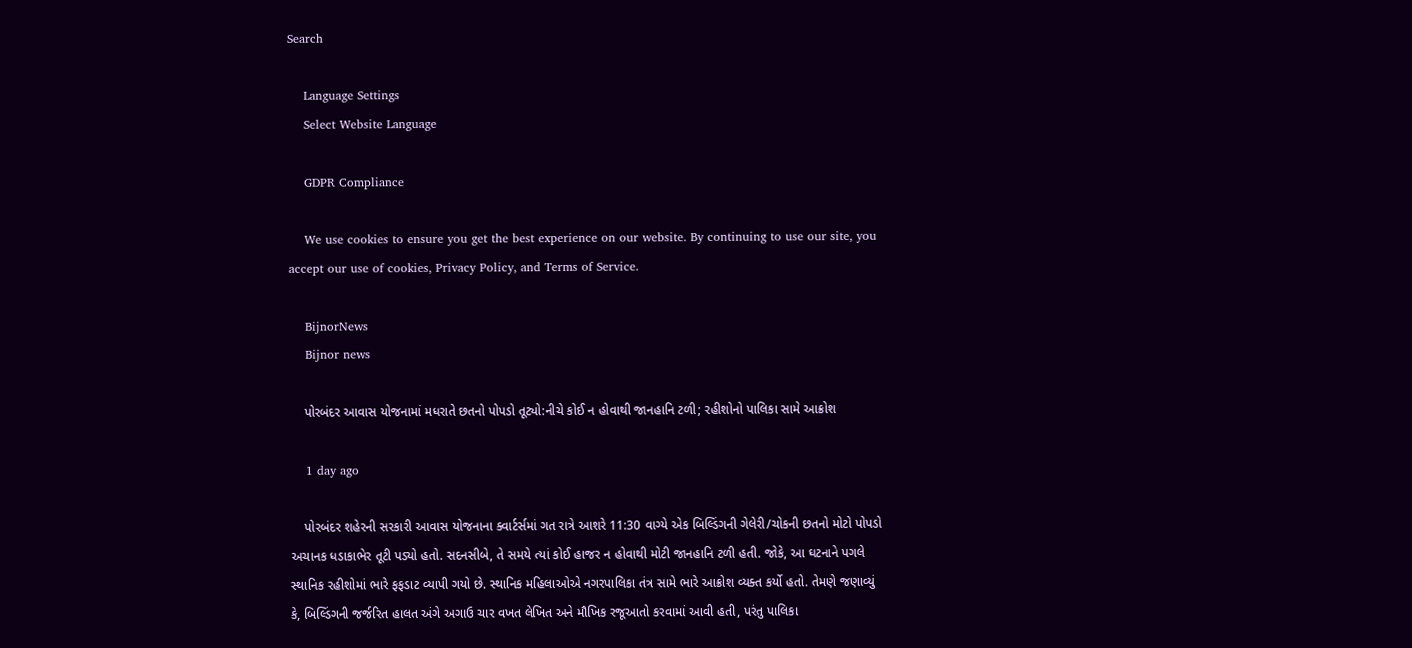Search

    Language Settings
    Select Website Language

    GDPR Compliance

    We use cookies to ensure you get the best experience on our website. By continuing to use our site, you accept our use of cookies, Privacy Policy, and Terms of Service.

    BijnorNews
    Bijnor news

    પોરબંદર આવાસ યોજનામાં મધરાતે છતનો પોપડો તૂટ્યો:નીચે કોઈ ન હોવાથી જાનહાનિ ટળી; રહીશોનો પાલિકા સામે આક્રોશ

    1 day ago

    પોરબંદર શહેરની સરકારી આવાસ યોજનાના ક્વાર્ટર્સમાં ગત રાત્રે આશરે 11:30 વાગ્યે એક બિલ્ડિંગની ગેલેરી/ચોકની છતનો મોટો પોપડો અચાનક ધડાકાભેર તૂટી પડ્યો હતો. સદનસીબે, તે સમયે ત્યાં કોઈ હાજર ન હોવાથી મોટી જાનહાનિ ટળી હતી. જોકે, આ ઘટનાને પગલે સ્થાનિક રહીશોમાં ભારે ફફડાટ વ્યાપી ગયો છે. સ્થાનિક મહિલાઓએ નગરપાલિકા તંત્ર સામે ભારે આક્રોશ વ્યક્ત કર્યો હતો. તેમણે જણાવ્યું કે, બિલ્ડિંગની જર્જરિત હાલત અંગે અગાઉ ચાર વખત લેખિત અને મૌખિક રજૂઆતો કરવામાં આવી હતી, પરંતુ પાલિકા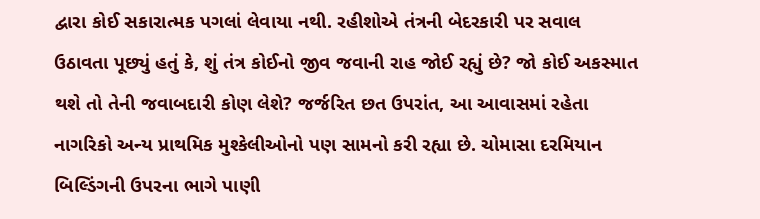દ્વારા કોઈ સકારાત્મક પગલાં લેવાયા નથી. રહીશોએ તંત્રની બેદરકારી પર સવાલ ઉઠાવતા પૂછ્યું હતું કે, શું તંત્ર કોઈનો જીવ જવાની રાહ જોઈ રહ્યું છે? જો કોઈ અકસ્માત થશે તો તેની જવાબદારી કોણ લેશે? જર્જરિત છત ઉપરાંત, આ આવાસમાં રહેતા નાગરિકો અન્ય પ્રાથમિક મુશ્કેલીઓનો પણ સામનો કરી રહ્યા છે. ચોમાસા દરમિયાન બિલ્ડિંગની ઉપરના ભાગે પાણી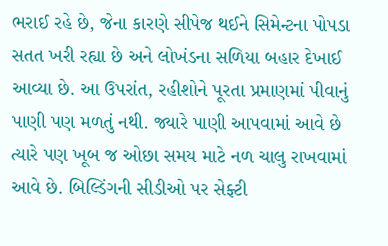ભરાઈ રહે છે, જેના કારણે સીપેજ થઈને સિમેન્ટના પોપડા સતત ખરી રહ્યા છે અને લોખંડના સળિયા બહાર દેખાઈ આવ્યા છે. આ ઉપરાંત, રહીશોને પૂરતા પ્રમાણમાં પીવાનું પાણી પણ મળતું નથી. જ્યારે પાણી આપવામાં આવે છે ત્યારે પણ ખૂબ જ ઓછા સમય માટે નળ ચાલુ રાખવામાં આવે છે. બિલ્ડિંગની સીડીઓ પર સેફ્ટી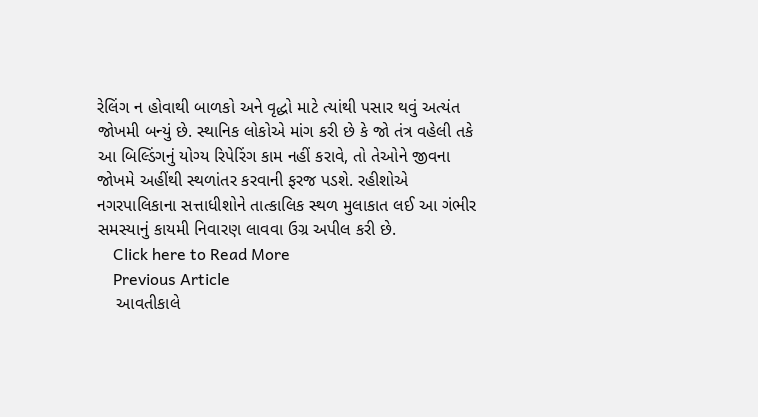રેલિંગ ન હોવાથી બાળકો અને વૃદ્ધો માટે ત્યાંથી પસાર થવું અત્યંત જોખમી બન્યું છે. સ્થાનિક લોકોએ માંગ કરી છે કે જો તંત્ર વહેલી તકે આ બિલ્ડિંગનું યોગ્ય રિપેરિંગ કામ નહીં કરાવે, તો તેઓને જીવના જોખમે અહીંથી સ્થળાંતર કરવાની ફરજ પડશે. રહીશોએ નગરપાલિકાના સત્તાધીશોને તાત્કાલિક સ્થળ મુલાકાત લઈ આ ગંભીર સમસ્યાનું કાયમી નિવારણ લાવવા ઉગ્ર અપીલ કરી છે.
    Click here to Read More
    Previous Article
    આવતીકાલે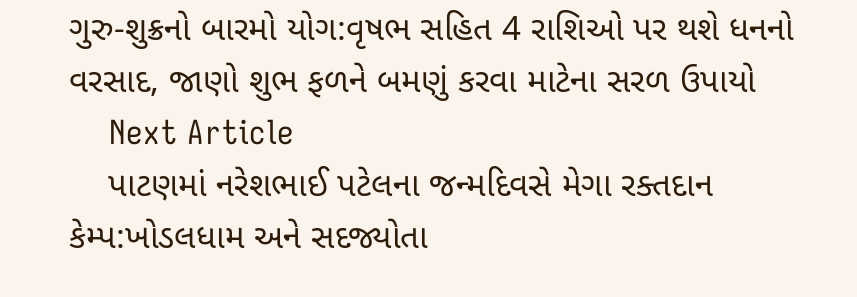ગુરુ-શુક્રનો બારમો યોગ:વૃષભ સહિત 4 રાશિઓ પર થશે ધનનો વરસાદ, જાણો શુભ ફળને બમણું કરવા માટેના સરળ ઉપાયો
    Next Article
    પાટણમાં નરેશભાઈ પટેલના જન્મદિવસે મેગા રક્તદાન કેમ્પ:ખોડલધામ અને સદજ્યોતા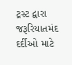ટ્રસ્ટ દ્વારા જરૂરિયાતમંદ દર્દીઓ માટે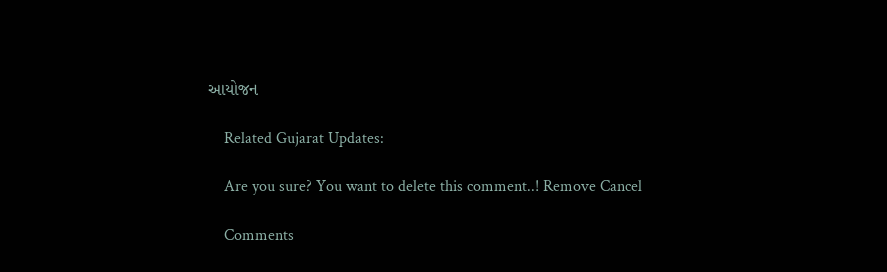આયોજન

    Related Gujarat Updates:

    Are you sure? You want to delete this comment..! Remove Cancel

    Comments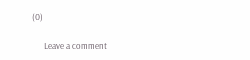(0)

      Leave a comment